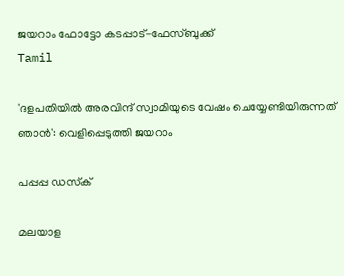ജയറാം ഫോട്ടോ കടപ്പാട്-ഫേസ്ബുക്ക്
Tamil

'ദളപതിയിൽ അരവിന്ദ് സ്വാമിയുടെ വേഷം ചെയ്യേണ്ടിയിരുന്നത് ഞാൻ': വെളിപ്പെടുത്തി ജയറാം

പപ്പപ്പ ഡസ്‌ക്‌

മലയാള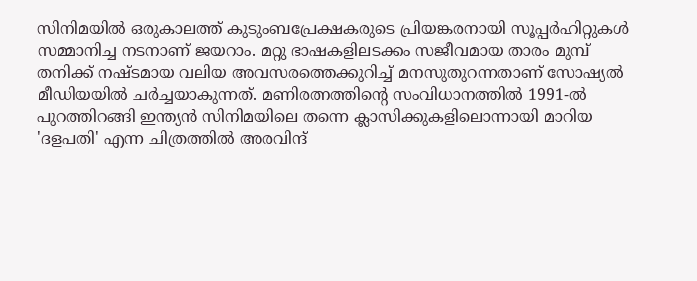സിനിമയിൽ ഒരുകാലത്ത് കുടുംബപ്രേക്ഷകരുടെ പ്രിയങ്കരനായി സൂപ്പർഹിറ്റുകൾ സമ്മാനിച്ച നടനാണ് ജയറാം. മറ്റു ഭാഷകളിലടക്കം സജീവമായ താരം മുമ്പ് തനിക്ക് നഷ്ടമായ വലിയ അവസരത്തെക്കുറിച്ച് മനസുതുറന്നതാണ് സോഷ്യൽ മീഡിയയിൽ ചർച്ചയാകുന്നത്. മണിരത്നത്തിന്‍റെ സംവിധാനത്തിൽ 1991-ൽ പുറത്തിറങ്ങി ഇന്ത്യൻ സിനിമയിലെ തന്നെ ക്ലാസിക്കുകളിലൊന്നായി മാറിയ 'ദളപതി' എന്ന ചിത്രത്തിൽ അരവിന്ദ്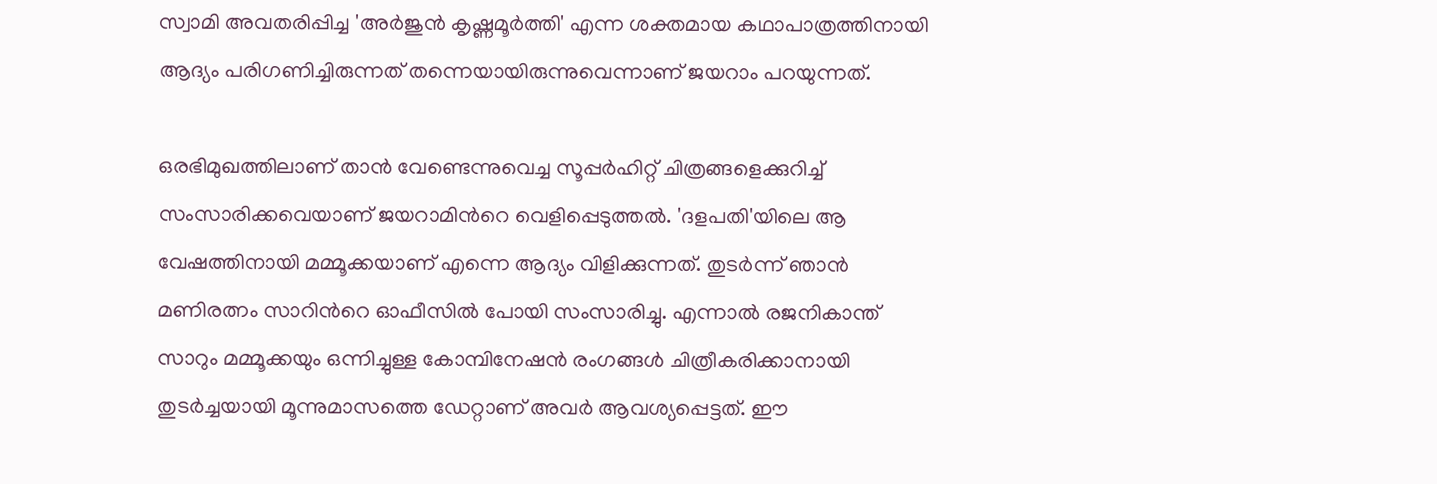സ്വാമി അവതരിപ്പിച്ച 'അർജുൻ കൃഷ്ണമൂർത്തി' എന്ന ശക്തമായ കഥാപാത്രത്തിനായി ആദ്യം പരിഗണിച്ചിരുന്നത് തന്നെയായിരുന്നുവെന്നാണ് ജയറാം പറയുന്നത്.

ഒരഭിമുഖത്തിലാണ് താൻ വേണ്ടെന്നുവെച്ച സൂപ്പർഹിറ്റ് ചിത്രങ്ങളെക്കുറിച്ച് സംസാരിക്കവെയാണ് ജയറാമിന്‍റെ വെളിപ്പെടുത്തൽ. 'ദളപതി'യിലെ ആ വേഷത്തിനായി മമ്മൂക്കയാണ് എന്നെ ആദ്യം വിളിക്കുന്നത്. തുടർന്ന് ഞാൻ മണിരത്നം സാറിന്‍റെ ഓഫീസിൽ പോയി സംസാരിച്ചു. എന്നാൽ രജനികാന്ത് സാറും മമ്മൂക്കയും ഒന്നിച്ചുള്ള കോമ്പിനേഷൻ രംഗങ്ങൾ ചിത്രീകരിക്കാനായി തുടർച്ചയായി മൂന്നുമാസത്തെ ഡേറ്റാണ് അവർ ആവശ്യപ്പെട്ടത്. ഈ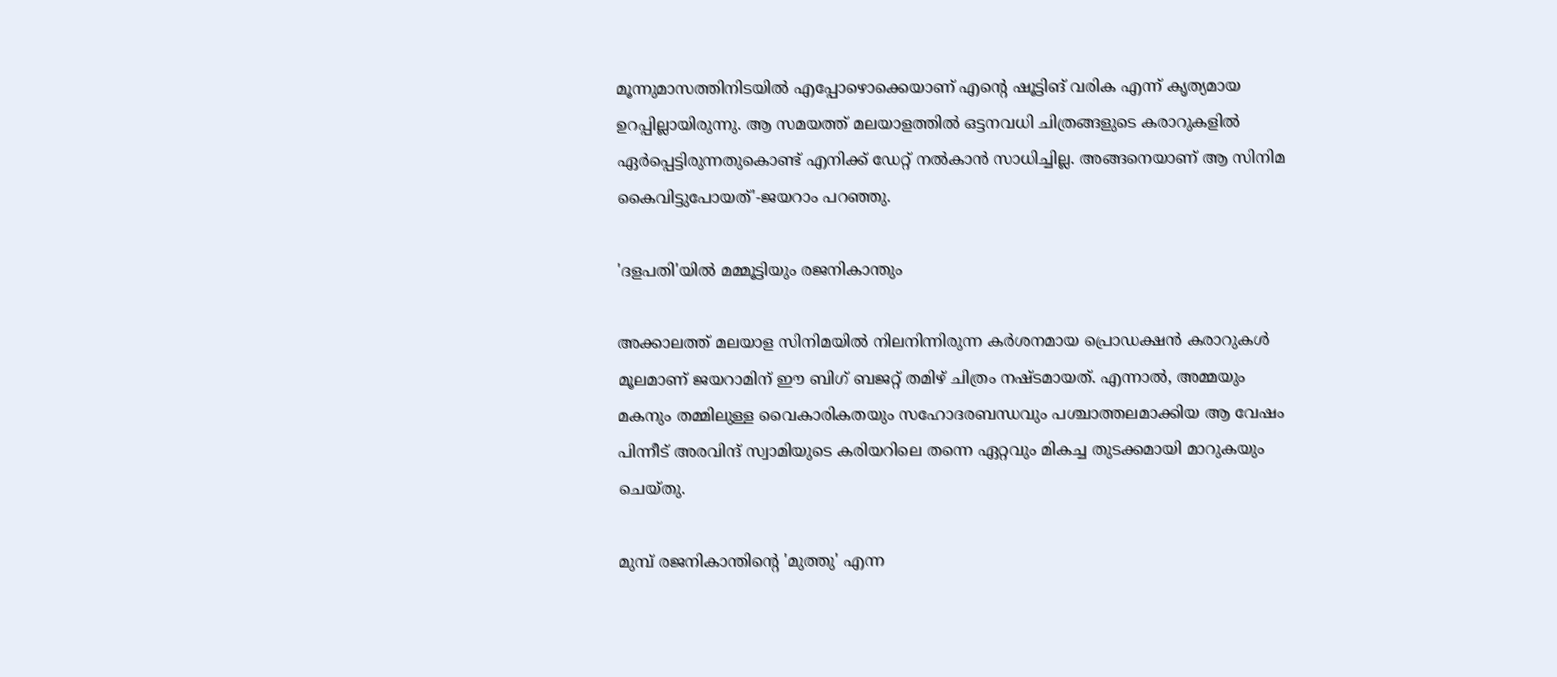മൂന്നുമാസത്തിനിടയിൽ എപ്പോഴൊക്കെയാണ് എന്‍റെ ഷൂട്ടിങ് വരിക എന്ന് കൃത്യമായ ഉറപ്പില്ലായിരുന്നു. ആ സമയത്ത് മലയാളത്തിൽ ഒട്ടനവധി ചിത്രങ്ങളുടെ കരാറുകളിൽ ഏർപ്പെട്ടിരുന്നതുകൊണ്ട് എനിക്ക് ഡേറ്റ് നൽകാൻ സാധിച്ചില്ല. അങ്ങനെയാണ് ആ സിനിമ കൈവിട്ടുപോയത്'-ജയറാം പറഞ്ഞു.

'ദളപതി'യിൽ മമ്മൂട്ടിയും രജനികാന്തും

അക്കാലത്ത് മലയാള സിനിമയിൽ നിലനിന്നിരുന്ന കർശനമായ പ്രൊഡക്ഷൻ കരാറുകൾ മൂലമാണ് ജയറാമിന് ഈ ബിഗ് ബജറ്റ് തമിഴ് ചിത്രം നഷ്ടമായത്. എന്നാൽ, അമ്മയും മകനും തമ്മിലുള്ള വൈകാരികതയും സഹോദരബന്ധവും പശ്ചാത്തലമാക്കിയ ആ വേഷം പിന്നീട് അരവിന്ദ് സ്വാമിയുടെ കരിയറിലെ തന്നെ ഏറ്റവും മികച്ച തുടക്കമായി മാറുകയും ചെയ്തു.

മുമ്പ് രജനികാന്തിന്‍റെ 'മുത്തു' എന്ന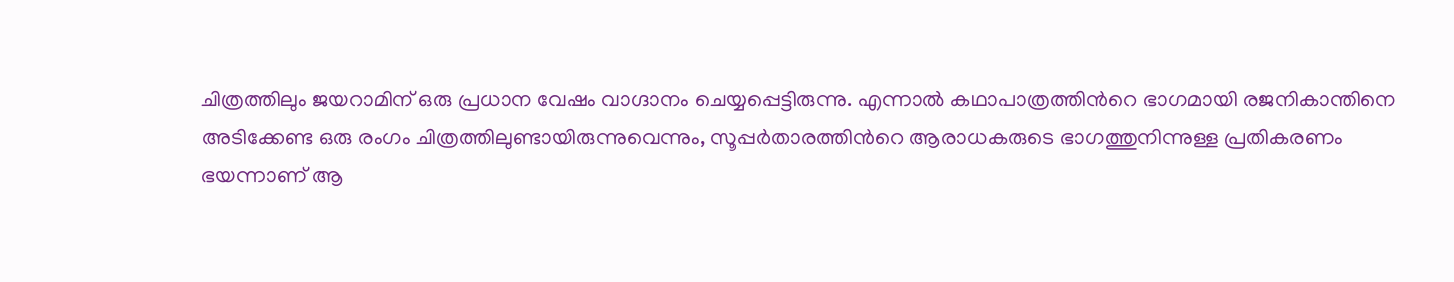ചിത്രത്തിലും ജയറാമിന് ഒരു പ്രധാന വേഷം വാഗ്ദാനം ചെയ്യപ്പെട്ടിരുന്നു. എന്നാൽ കഥാപാത്രത്തിന്‍റെ ഭാഗമായി രജനികാന്തിനെ അടിക്കേണ്ട ഒരു രംഗം ചിത്രത്തിലുണ്ടായിരുന്നുവെന്നും, സൂപ്പർതാരത്തിന്‍റെ ആരാധകരുടെ ഭാഗത്തുനിന്നുള്ള പ്രതികരണം ഭയന്നാണ് ആ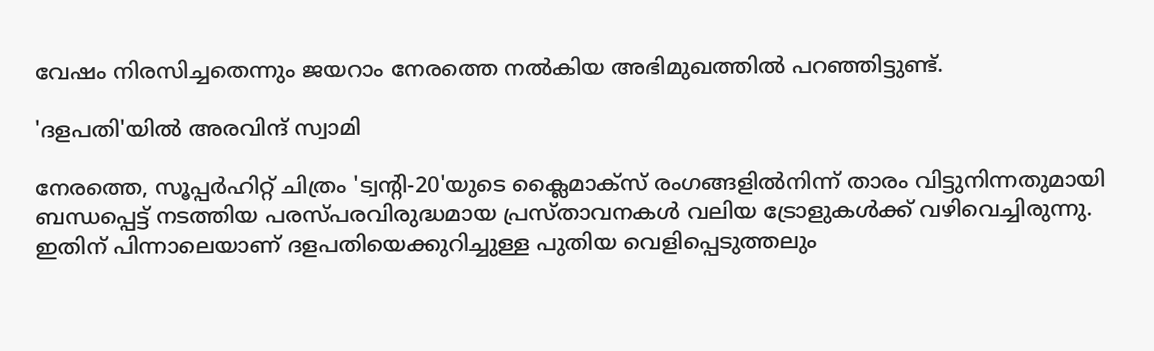വേഷം നിരസിച്ചതെന്നും ജയറാം നേരത്തെ നൽകിയ അഭിമുഖത്തിൽ പറഞ്ഞിട്ടുണ്ട്.

'ദളപതി'യിൽ അരവിന്ദ് സ്വാമി

നേരത്തെ, സൂപ്പർഹിറ്റ് ചിത്രം 'ട്വന്‍റി-20'യുടെ ക്ലൈമാക്സ് രംഗങ്ങളിൽനിന്ന് താരം വിട്ടുനിന്നതുമായി ബന്ധപ്പെട്ട് നടത്തിയ പരസ്പരവിരുദ്ധമായ പ്രസ്താവനകൾ വലിയ ട്രോളുകൾക്ക് വഴിവെച്ചിരുന്നു. ഇതിന് പിന്നാലെയാണ് ദളപതിയെക്കുറിച്ചുള്ള പുതിയ വെളിപ്പെടുത്തലും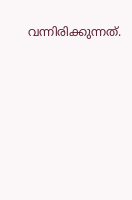വന്നിരിക്കുന്നത്.